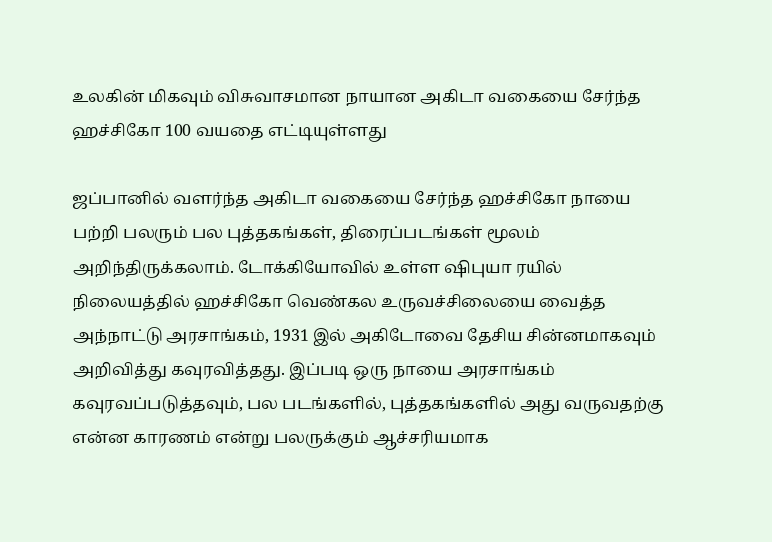உலகின் மிகவும் விசுவாசமான நாயான அகிடா வகையை சேர்ந்த ஹச்சிகோ 100 வயதை எட்டியுள்ளது

ஜப்பானில் வளர்ந்த அகிடா வகையை சேர்ந்த ஹச்சிகோ நாயை பற்றி பலரும் பல புத்தகங்கள், திரைப்படங்கள் மூலம் அறிந்திருக்கலாம். டோக்கியோவில் உள்ள ஷிபுயா ரயில் நிலையத்தில் ஹச்சிகோ வெண்கல உருவச்சிலையை வைத்த அந்நாட்டு அரசாங்கம், 1931 இல் அகிடோவை தேசிய சின்னமாகவும் அறிவித்து கவுரவித்தது. இப்படி ஒரு நாயை அரசாங்கம் கவுரவப்படுத்தவும், பல படங்களில், புத்தகங்களில் அது வருவதற்கு என்ன காரணம் என்று பலருக்கும் ஆச்சரியமாக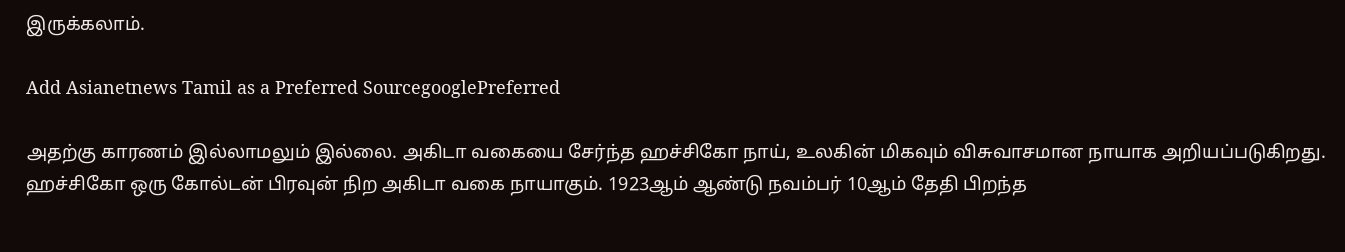இருக்கலாம்.

Add Asianetnews Tamil as a Preferred SourcegooglePreferred

அதற்கு காரணம் இல்லாமலும் இல்லை. அகிடா வகையை சேர்ந்த ஹச்சிகோ நாய், உலகின் மிகவும் விசுவாசமான நாயாக அறியப்படுகிறது. ஹச்சிகோ ஒரு கோல்டன் பிரவுன் நிற அகிடா வகை நாயாகும். 1923ஆம் ஆண்டு நவம்பர் 10ஆம் தேதி பிறந்த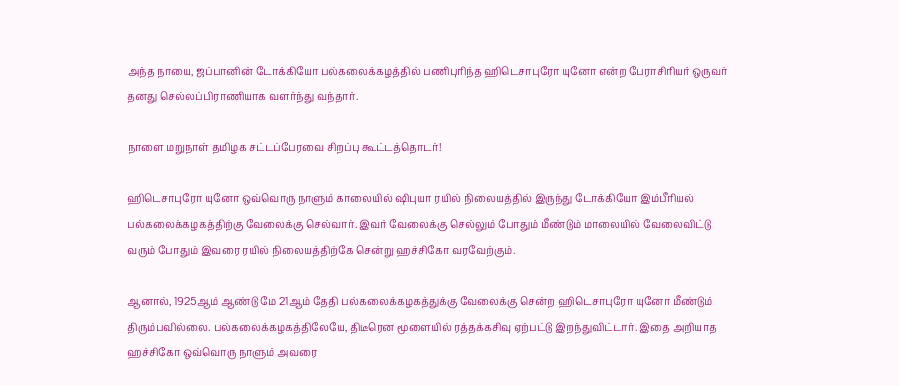அந்த நாயை, ஜப்பானின் டோக்கியோ பல்கலைக்கழத்தில் பணிபுரிந்த ஹிடெசாபுரோ யுனோ என்ற பேராசிரியர் ஒருவர் தனது செல்லப்பிராணியாக வளர்ந்து வந்தார்.

நாளை மறுநாள் தமிழக சட்டப்பேரவை சிறப்பு கூட்டத்தொடர்!

ஹிடெசாபுரோ யுனோ ஒவ்வொரு நாளும் காலையில் ஷிபுயா ரயில் நிலையத்தில் இருந்து டோக்கியோ இம்பீரியல் பல்கலைக்கழகத்திற்கு வேலைக்கு செல்வார். இவர் வேலைக்கு செல்லும் போதும் மீண்டும் மாலையில் வேலைவிட்டு வரும் போதும் இவரை ரயில் நிலையத்திற்கே சென்று ஹச்சிகோ வரவேற்கும்.

ஆனால், 1925ஆம் ஆண்டு மே 21ஆம் தேதி பல்கலைக்கழகத்துக்கு வேலைக்கு சென்ற ஹிடெசாபுரோ யுனோ மீண்டும் திரும்பவில்லை. பல்கலைக்கழகத்திலேயே, திடீரென மூளையில் ரத்தக்கசிவு ஏற்பட்டு இறந்துவிட்டார். இதை அறியாத ஹச்சிகோ ஒவ்வொரு நாளும் அவரை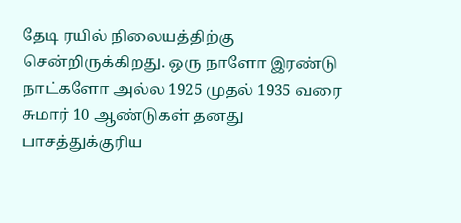தேடி ரயில் நிலையத்திற்கு சென்றிருக்கிறது. ஒரு நாளோ இரண்டு நாட்களோ அல்ல 1925 முதல் 1935 வரை சுமார் 10 ஆண்டுகள் தனது பாசத்துக்குரிய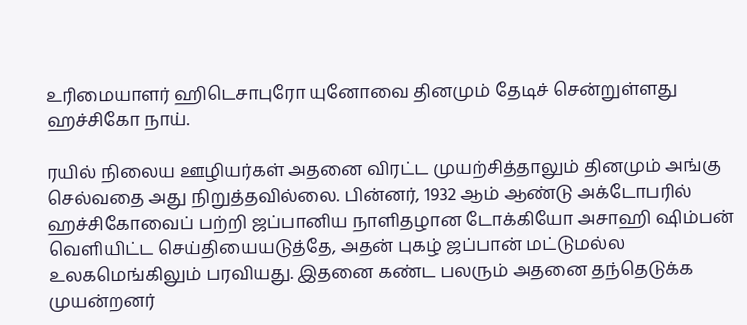உரிமையாளர் ஹிடெசாபுரோ யுனோவை தினமும் தேடிச் சென்றுள்ளது ஹச்சிகோ நாய்.

ரயில் நிலைய ஊழியர்கள் அதனை விரட்ட முயற்சித்தாலும் தினமும் அங்கு செல்வதை அது நிறுத்தவில்லை. பின்னர், 1932 ஆம் ஆண்டு அக்டோபரில் ஹச்சிகோவைப் பற்றி ஜப்பானிய நாளிதழான டோக்கியோ அசாஹி ஷிம்பன் வெளியிட்ட செய்தியையடுத்தே, அதன் புகழ் ஜப்பான் மட்டுமல்ல உலகமெங்கிலும் பரவியது. இதனை கண்ட பலரும் அதனை தந்தெடுக்க முயன்றனர்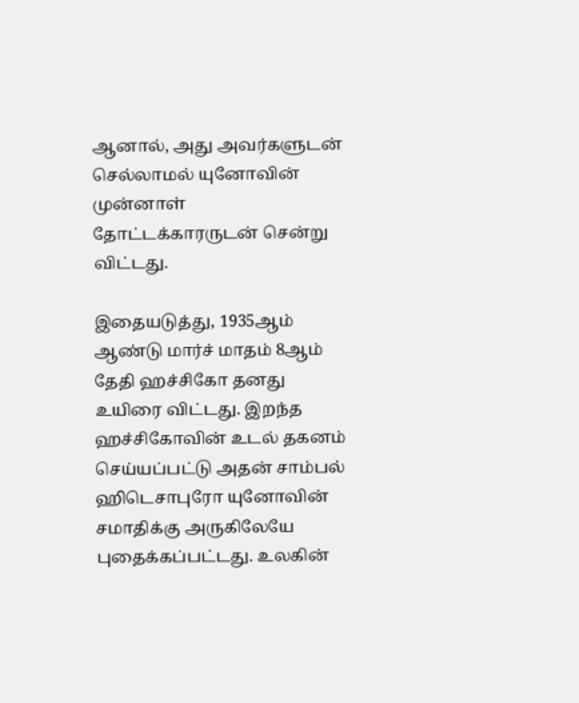ஆனால், அது அவர்களுடன் செல்லாமல் யுனோவின் முன்னாள் தோட்டக்காரருடன் சென்று விட்டது.

இதையடுத்து, 1935ஆம் ஆண்டு மார்ச் மாதம் 8ஆம் தேதி ஹச்சிகோ தனது உயிரை விட்டது. இறந்த ஹச்சிகோவின் உடல் தகனம் செய்யப்பட்டு அதன் சாம்பல் ஹிடெசாபுரோ யுனோவின் சமாதிக்கு அருகிலேயே புதைக்கப்பட்டது. உலகின்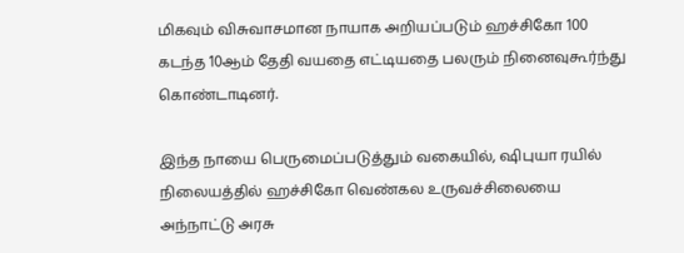மிகவும் விசுவாசமான நாயாக அறியப்படும் ஹச்சிகோ 100 கடந்த 10ஆம் தேதி வயதை எட்டியதை பலரும் நினைவுகூர்ந்து கொண்டாடினர்.

இந்த நாயை பெருமைப்படுத்தும் வகையில், ஷிபுயா ரயில் நிலையத்தில் ஹச்சிகோ வெண்கல உருவச்சிலையை அந்நாட்டு அரசு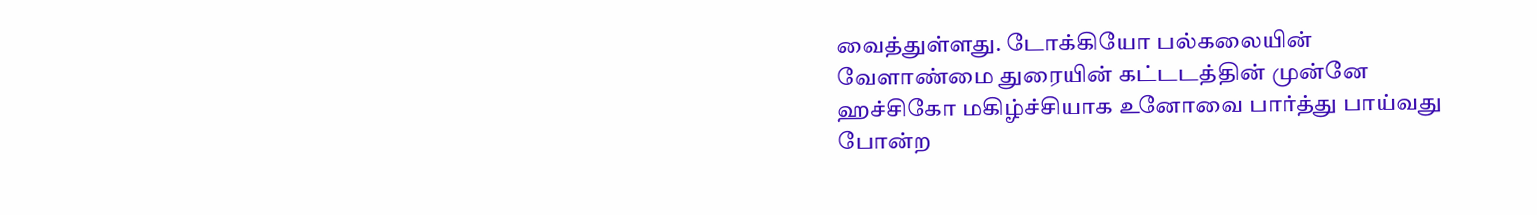வைத்துள்ளது. டோக்கியோ பல்கலையின் வேளாண்மை துரையின் கட்டடத்தின் முன்னே ஹச்சிகோ மகிழ்ச்சியாக உனோவை பார்த்து பாய்வது போன்ற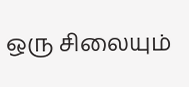ஒரு சிலையும்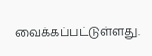வைக்கப்பட்டுள்ளது.